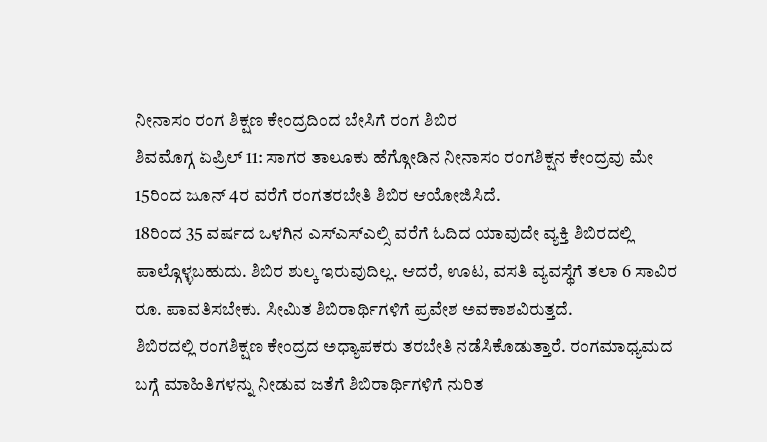ನೀನಾಸಂ ರಂಗ ಶಿಕ್ಷಣ ಕೇಂದ್ರದಿಂದ ಬೇಸಿಗೆ ರಂಗ ಶಿಬಿರ
ಶಿವಮೊಗ್ಗ ಏಪ್ರಿಲ್ 11: ಸಾಗರ ತಾಲೂಕು ಹೆಗ್ಗೋಡಿನ ನೀನಾಸಂ ರಂಗಶಿಕ್ಷನ ಕೇಂದ್ರವು ಮೇ 15ರಿಂದ ಜೂನ್ 4ರ ವರೆಗೆ ರಂಗತರಬೇತಿ ಶಿಬಿರ ಆಯೋಜಿಸಿದೆ.
18ರಿಂದ 35 ವರ್ಷದ ಒಳಗಿನ ಎಸ್ಎಸ್ಎಲ್ಸಿ ವರೆಗೆ ಓದಿದ ಯಾವುದೇ ವ್ಯಕ್ತಿ ಶಿಬಿರದಲ್ಲಿ ಪಾಲ್ಗೊಳ್ಳಬಹುದು. ಶಿಬಿರ ಶುಲ್ಕ ಇರುವುದಿಲ್ಲ. ಆದರೆ, ಊಟ, ವಸತಿ ವ್ಯವಸ್ಥೆಗೆ ತಲಾ 6 ಸಾವಿರ ರೂ. ಪಾವತಿಸಬೇಕು. ಸೀಮಿತ ಶಿಬಿರಾರ್ಥಿಗಳಿಗೆ ಪ್ರವೇಶ ಅವಕಾಶವಿರುತ್ತದೆ.
ಶಿಬಿರದಲ್ಲಿ ರಂಗಶಿಕ್ಷಣ ಕೇಂದ್ರದ ಅಧ್ಯಾಪಕರು ತರಬೇತಿ ನಡೆಸಿಕೊಡುತ್ತಾರೆ. ರಂಗಮಾಧ್ಯಮದ ಬಗ್ಗೆ ಮಾಹಿತಿಗಳನ್ನು ನೀಡುವ ಜತೆಗೆ ಶಿಬಿರಾರ್ಥಿಗಳಿಗೆ ನುರಿತ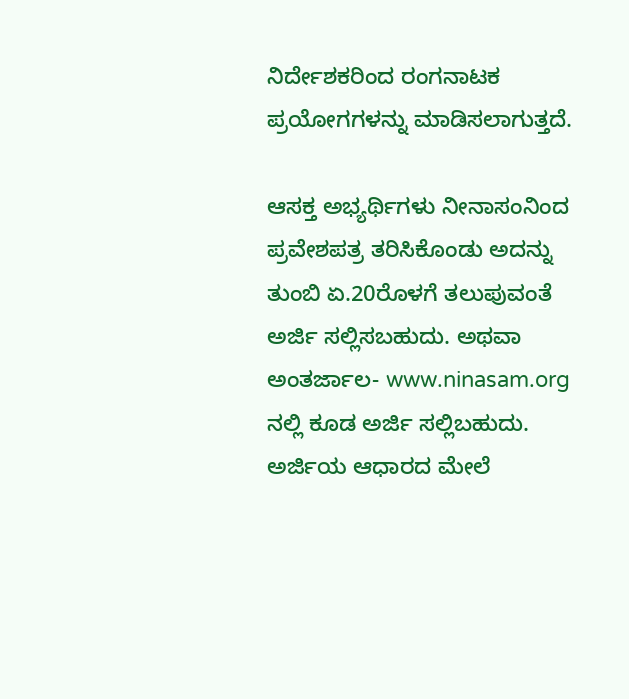ನಿರ್ದೇಶಕರಿಂದ ರಂಗನಾಟಕ ಪ್ರಯೋಗಗಳನ್ನು ಮಾಡಿಸಲಾಗುತ್ತದೆ.

ಆಸಕ್ತ ಅಭ್ಯರ್ಥಿಗಳು ನೀನಾಸಂನಿಂದ ಪ್ರವೇಶಪತ್ರ ತರಿಸಿಕೊಂಡು ಅದನ್ನು ತುಂಬಿ ಏ.20ರೊಳಗೆ ತಲುಪುವಂತೆ ಅರ್ಜಿ ಸಲ್ಲಿಸಬಹುದು. ಅಥವಾ ಅಂತರ್ಜಾಲ- www.ninasam.org ನಲ್ಲಿ ಕೂಡ ಅರ್ಜಿ ಸಲ್ಲಿಬಹುದು. ಅರ್ಜಿಯ ಆಧಾರದ ಮೇಲೆ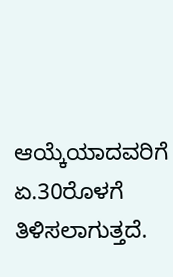ಆಯ್ಕೆಯಾದವರಿಗೆ ಏ.30ರೊಳಗೆ ತಿಳಿಸಲಾಗುತ್ತದೆ.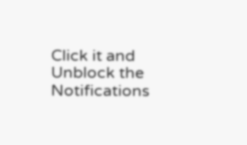Click it and Unblock the Notifications